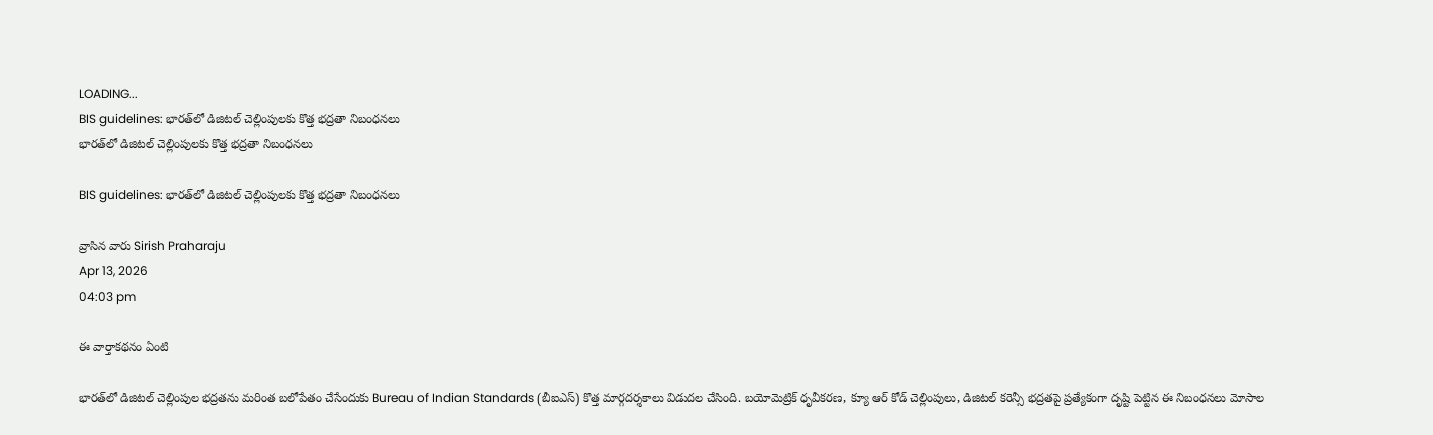LOADING...
BIS guidelines: భారత్‌లో డిజిటల్ చెల్లింపులకు కొత్త భద్రతా నిబంధనలు
భారత్‌లో డిజిటల్ చెల్లింపులకు కొత్త భద్రతా నిబంధనలు

BIS guidelines: భారత్‌లో డిజిటల్ చెల్లింపులకు కొత్త భద్రతా నిబంధనలు

వ్రాసిన వారు Sirish Praharaju
Apr 13, 2026
04:03 pm

ఈ వార్తాకథనం ఏంటి

భారత్‌లో డిజిటల్ చెల్లింపుల భద్రతను మరింత బలోపేతం చేసేందుకు Bureau of Indian Standards (బీఐఎస్) కొత్త మార్గదర్శకాలు విడుదల చేసింది. బయోమెట్రిక్ ధృవీకరణ, క్యూ ఆర్ కోడ్ చెల్లింపులు, డిజిటల్ కరెన్సీ భద్రతపై ప్రత్యేకంగా దృష్టి పెట్టిన ఈ నిబంధనలు మోసాల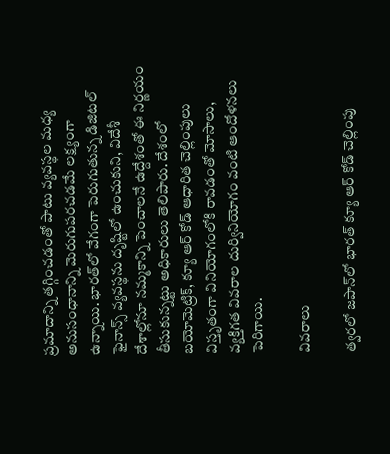ప్రమాదాన్ని తగ్గించడంతో పాటు వ్యవస్థల మధ్య అనుసంధానాన్ని మెరుగుపరచడమే లక్ష్యంగా ఉన్నాయి. భారత్‌లో వేగంగా పెరుగుతున్న డిజిటల్ ఫైనాన్స్ వ్యవస్థను దృష్టిలో ఉంచుకుని, విదేశీ దేశాల్లోనూ నమ్మకాన్ని పెంచాలనే ఉద్దేశంతో ఈ నిర్ణయం తీసుకున్నట్టు అధికారులు తెలిపారు. దేశంలో బయోమెట్రిక్, క్యూ ఆర్ కోడ్ ఆధారిత చెల్లింపులు విస్తృతంగా వినియోగంలోకి రావడంతో మోసాలు, వ్యక్తిగత వివరాల దుర్వినియోగం వంటి ఆందోళనలు పెరిగాయి.

వివరాలు

త్వరలో జపాన్‌లో భారత్ క్యూ ఆర్ కోడ్ చెల్లింపు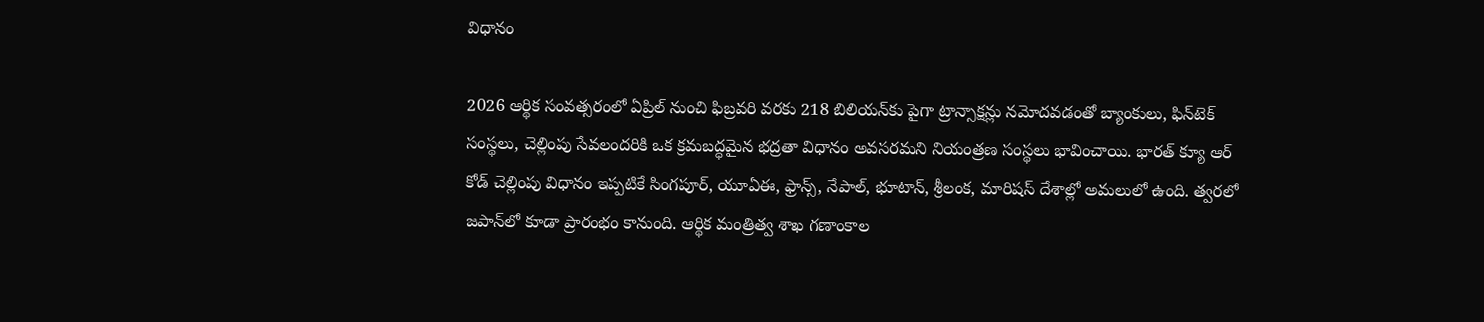విధానం

2026 ఆర్థిక సంవత్సరంలో ఏప్రిల్ నుంచి ఫిబ్రవరి వరకు 218 బిలియన్‌కు పైగా ట్రాన్సాక్షన్లు నమోదవడంతో బ్యాంకులు, ఫిన్‌టెక్ సంస్థలు, చెల్లింపు సేవలందరికి ఒక క్రమబద్ధమైన భద్రతా విధానం అవసరమని నియంత్రణ సంస్థలు భావించాయి. భారత్ క్యూ ఆర్ కోడ్ చెల్లింపు విధానం ఇప్పటికే సింగపూర్, యూఏఈ, ఫ్రాన్స్, నేపాల్, భూటాన్, శ్రీలంక, మారిషస్ దేశాల్లో అమలులో ఉంది. త్వరలో జపాన్‌లో కూడా ప్రారంభం కానుంది. ఆర్థిక మంత్రిత్వ శాఖ గణాంకాల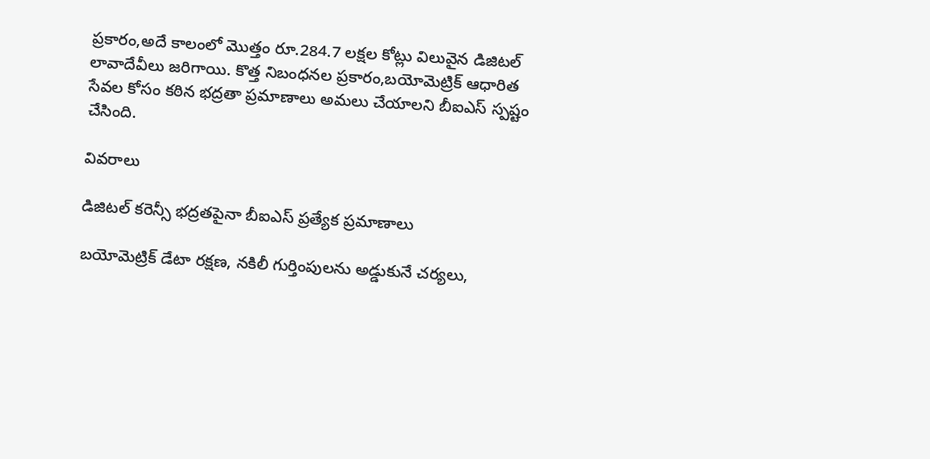ప్రకారం,అదే కాలంలో మొత్తం రూ.284.7 లక్షల కోట్లు విలువైన డిజిటల్ లావాదేవీలు జరిగాయి. కొత్త నిబంధనల ప్రకారం,బయోమెట్రిక్ ఆధారిత సేవల కోసం కఠిన భద్రతా ప్రమాణాలు అమలు చేయాలని బీఐఎస్ స్పష్టం చేసింది.

వివరాలు

డిజిటల్ కరెన్సీ భద్రతపైనా బీఐఎస్ ప్రత్యేక ప్రమాణాలు

బయోమెట్రిక్ డేటా రక్షణ, నకిలీ గుర్తింపులను అడ్డుకునే చర్యలు,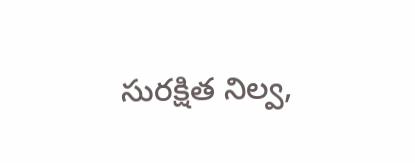సురక్షిత నిల్వ,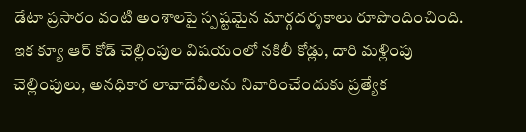డేటా ప్రసారం వంటి అంశాలపై స్పష్టమైన మార్గదర్శకాలు రూపొందించింది. ఇక క్యూ ఆర్ కోడ్ చెల్లింపుల విషయంలో నకిలీ కోడ్లు, దారి మళ్లింపు చెల్లింపులు, అనధికార లావాదేవీలను నివారించేందుకు ప్రత్యేక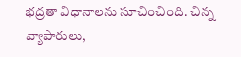భద్రతా విధానాలను సూచించింది. చిన్న వ్యాపారులు,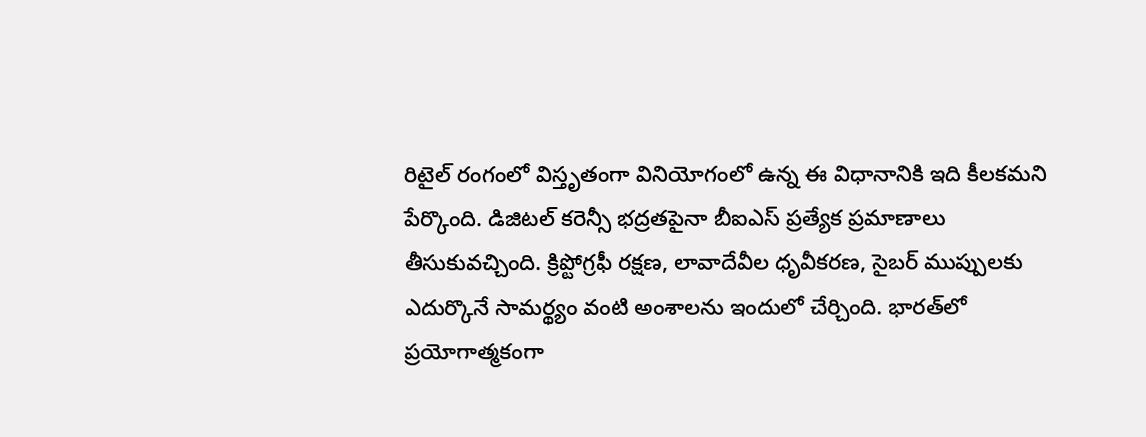రిటైల్ రంగంలో విస్తృతంగా వినియోగంలో ఉన్న ఈ విధానానికి ఇది కీలకమని పేర్కొంది. డిజిటల్ కరెన్సీ భద్రతపైనా బీఐఎస్ ప్రత్యేక ప్రమాణాలు తీసుకువచ్చింది. క్రిప్టోగ్రఫీ రక్షణ, లావాదేవీల ధృవీకరణ, సైబర్ ముప్పులకు ఎదుర్కొనే సామర్థ్యం వంటి అంశాలను ఇందులో చేర్చింది. భారత్‌లో ప్రయోగాత్మకంగా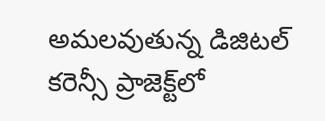అమలవుతున్న డిజిటల్ కరెన్సీ ప్రాజెక్ట్‌లో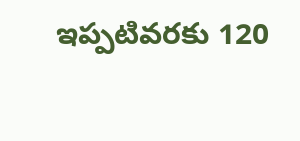ఇప్పటివరకు 120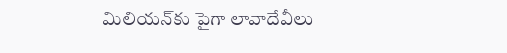మిలియన్‌కు పైగా లావాదేవీలు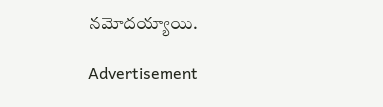నమోదయ్యాయి.

Advertisement